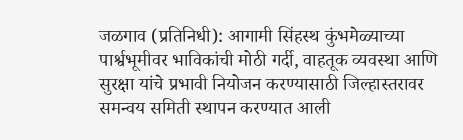जळगाव (प्रतिनिधी): आगामी सिंहस्थ कुंभमेळ्याच्या पार्श्वभूमीवर भाविकांची मोठी गर्दी, वाहतूक व्यवस्था आणि सुरक्षा यांचे प्रभावी नियोजन करण्यासाठी जिल्हास्तरावर समन्वय समिती स्थापन करण्यात आली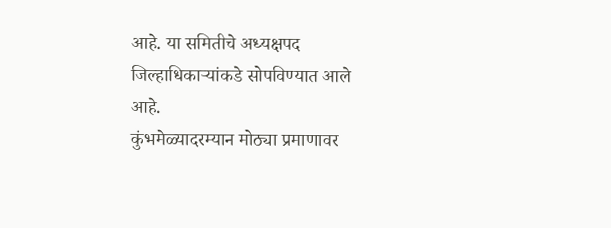आहे. या समितीचे अध्यक्षपद जिल्हाधिकाऱ्यांकडे सोपविण्यात आले आहे.
कुंभमेळ्यादरम्यान मोठ्या प्रमाणावर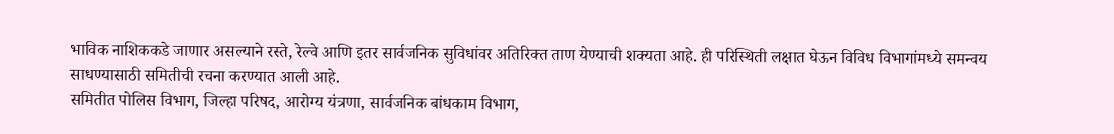भाविक नाशिककडे जाणार असल्याने रस्ते, रेल्वे आणि इतर सार्वजनिक सुविधांवर अतिरिक्त ताण येण्याची शक्यता आहे. ही परिस्थिती लक्षात घेऊन विविध विभागांमध्ये समन्वय साधण्यासाठी समितीची रचना करण्यात आली आहे.
समितीत पोलिस विभाग, जिल्हा परिषद, आरोग्य यंत्रणा, सार्वजनिक बांधकाम विभाग,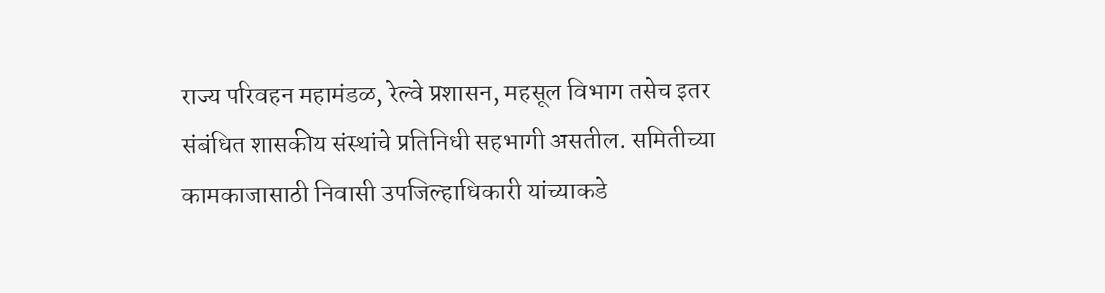राज्य परिवहन महामंडळ, रेल्वे प्रशासन, महसूल विभाग तसेच इतर संबंधित शासकीय संस्थांचे प्रतिनिधी सहभागी असतील. समितीच्या कामकाजासाठी निवासी उपजिल्हाधिकारी यांच्याकडे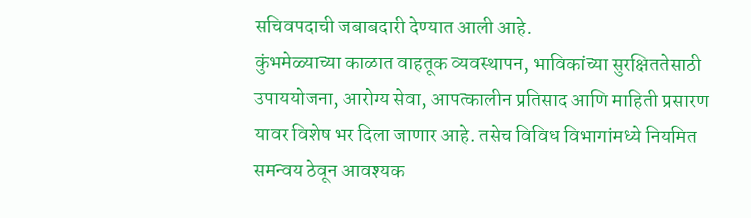सचिवपदाची जबाबदारी देण्यात आली आहे.
कुंभमेळ्याच्या काळात वाहतूक व्यवस्थापन, भाविकांच्या सुरक्षिततेसाठी उपाययोजना, आरोग्य सेवा, आपत्कालीन प्रतिसाद आणि माहिती प्रसारण यावर विशेष भर दिला जाणार आहे. तसेच विविध विभागांमध्ये नियमित समन्वय ठेवून आवश्यक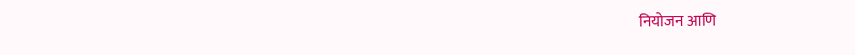नियोजन आणि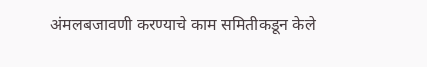अंमलबजावणी करण्याचे काम समितीकडून केले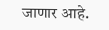जाणार आहे.